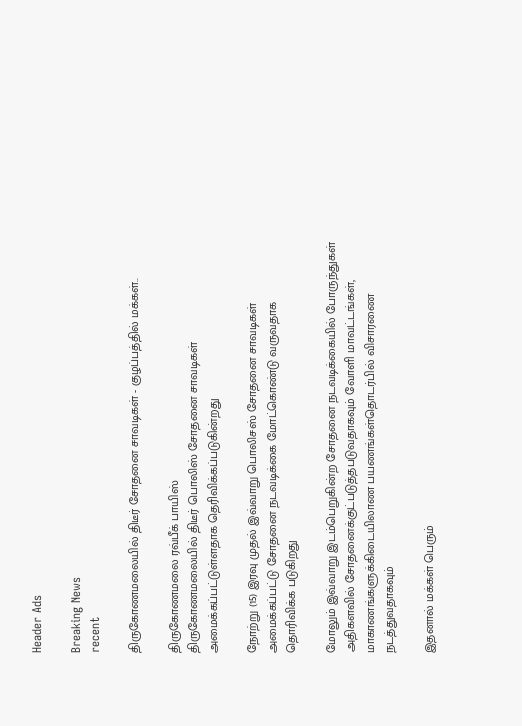Header Ads

Breaking News
recent

திருகோணமலையில் திடீர் சோதனை சாவடிகள் - குழப்பத்தில் மக்கள்..

திருகோணமலை ரவ்பீக் பாயிஸ்
திருகோணமலையில் திடீர் பொலிஸ் சோதனை சாவடிகள் அமைக்கப்பட்டுள்ளதாக தெரிவிக்கப்படுகின்றது

நோற்று (15) இரவு முதல் இவ்வாறு பொலிசஸ் சோதனை சாவடிகள் அமைக்கப்பட்டு சோதனை நடவடிக்கை மோட்கொண்டு வருவதாக தொரிவிக்க படுகிறது

மோலும் இவ்வாறு இடம்பெறுகின்ற சோதனை நடவடிக்கையில் போருந்துகள் அதிகளவில் சோதனைக்குட்படுத்தபடுவதாகவும் வோளி மாவட்டங்கள், மாகாணங்களுக்கிடையிலாண பயணங்கள்தொடர்பில் விசாரணை நடத்துவதாகவும்

இதனால் மக்கள் பெரும்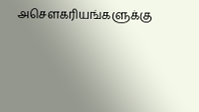அசௌகரியங்களுக்கு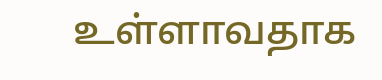உள்ளாவதாக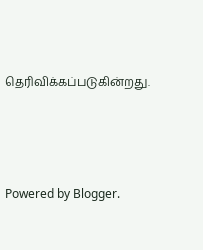தெரிவிக்கப்படுகின்றது.






Powered by Blogger.